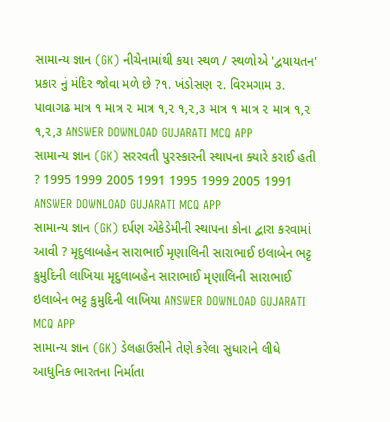સામાન્ય જ્ઞાન (GK) નીચેનામાંથી કયા સ્થળ / સ્થળોએ 'દ્વયાયતન' પ્રકાર નું મંદિર જોવા મળે છે ?૧. ખંડોસણ ૨. વિરમગામ ૩. પાવાગઢ માત્ર ૧ માત્ર ૨ માત્ર ૧,૨ ૧,૨,૩ માત્ર ૧ માત્ર ૨ માત્ર ૧,૨ ૧,૨,૩ ANSWER DOWNLOAD GUJARATI MCQ APP
સામાન્ય જ્ઞાન (GK) સરરવતી પુરસ્કારની સ્થાપના ક્યારે કરાઈ હતી ? 1995 1999 2005 1991 1995 1999 2005 1991 ANSWER DOWNLOAD GUJARATI MCQ APP
સામાન્ય જ્ઞાન (GK) દર્પણ એકેડેમીની સ્થાપના કોના દ્વારા કરવામાં આવી ? મૃદુલાબહેન સારાભાઈ મૃણાલિની સારાભાઈ ઇલાબેન ભટ્ટ કુમુદિની લાખિયા મૃદુલાબહેન સારાભાઈ મૃણાલિની સારાભાઈ ઇલાબેન ભટ્ટ કુમુદિની લાખિયા ANSWER DOWNLOAD GUJARATI MCQ APP
સામાન્ય જ્ઞાન (GK) ડેલહાઉસીને તેણે કરેલા સુધારાને લીધે આધુનિક ભારતના નિર્માતા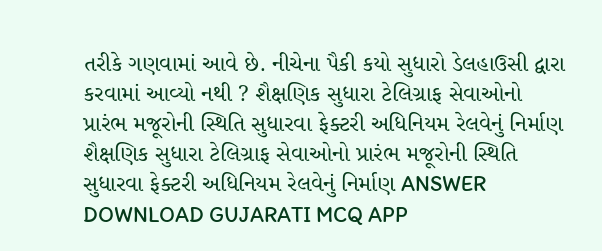તરીકે ગણવામાં આવે છે. નીચેના પૈકી કયો સુધારો ડેલહાઉસી દ્વારા કરવામાં આવ્યો નથી ? શૈક્ષણિક સુધારા ટેલિગ્રાફ સેવાઓનો પ્રારંભ મજૂરોની સ્થિતિ સુધારવા ફેક્ટરી અધિનિયમ રેલવેનું નિર્માણ શૈક્ષણિક સુધારા ટેલિગ્રાફ સેવાઓનો પ્રારંભ મજૂરોની સ્થિતિ સુધારવા ફેક્ટરી અધિનિયમ રેલવેનું નિર્માણ ANSWER DOWNLOAD GUJARATI MCQ APP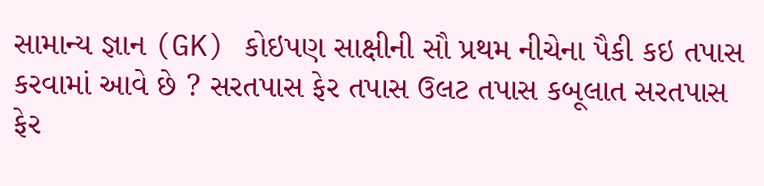સામાન્ય જ્ઞાન (GK) કોઇપણ સાક્ષીની સૌ પ્રથમ નીચેના પૈકી કઇ તપાસ કરવામાં આવે છે ? સરતપાસ ફેર તપાસ ઉલટ તપાસ કબૂલાત સરતપાસ ફેર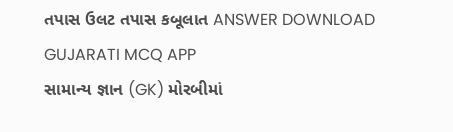તપાસ ઉલટ તપાસ કબૂલાત ANSWER DOWNLOAD GUJARATI MCQ APP
સામાન્ય જ્ઞાન (GK) મોરબીમાં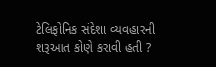ટેલિફોનિક સંદેશા વ્યવહારની શરૂઆત કોણે કરાવી હતી ?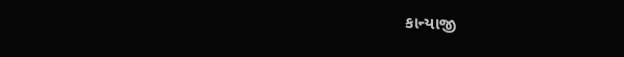કાન્યાજી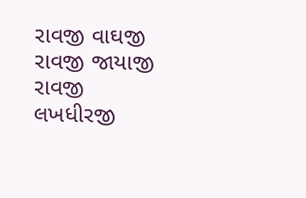રાવજી વાઘજી રાવજી જાયાજી રાવજી લખધીરજી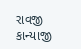રાવજી કાન્યાજી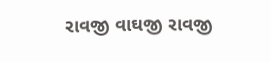રાવજી વાઘજી રાવજી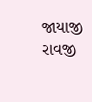જાયાજી રાવજી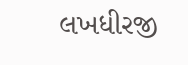લખધીરજી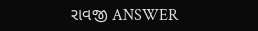રાવજી ANSWER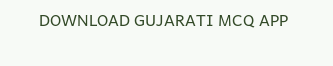DOWNLOAD GUJARATI MCQ APP